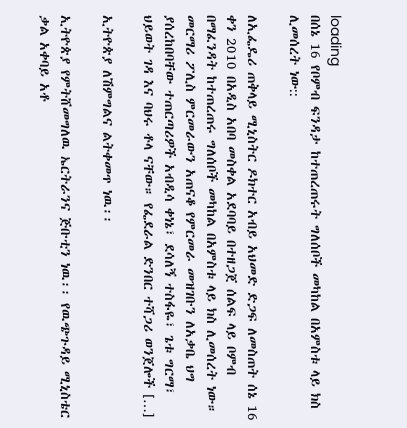loading
በሰኔ 16 የቦምብ ፍንዳታ ከተጠረጠሩት ግለሰቦች መካከል በአምስቱ ላይ ክስ ሊመሰረት ነው::

ለኢፌዴሪ ጠቅላይ ሚኒስትር ዶክተር አብይ አህመድ ድጋፍ ለመስጠት ሰኔ 16 ቀን 2010 በአዲስ አበባ መስቀል አደባባይ በተዘጋጀ ሰልፍ ላይ ቦምብ በማፈንዳት ከተጠረጠሩ ግለሰቦች መካከል በአምስቱ ላይ ክስ ሊመሰረት ነው። መርማሪ ፖሊስ ምርመራውን አጠናቆ የምርመራ መዝገቡን ለአቃቤ ህግ ያሰረከበባቸው ተጠርጣሪዎች አብዲሳ ቀነኔ፣ ደሳለኝ ተስፋዬ፣ ጌቱ ግርማ፣ ህይወት ገዳ እና ባህሩ ቶላ ናቸው። የፌደራል ድንበር ተሻጋሪ ወንጀሎች […]

ኢትዮጵያ ለሽምግልና ልትቀመጥ ነዉ፡፡

ኢትዮጵያ የምትሸመግለዉ ኤርትራንና ጅቡቲን ነዉ፡፡ የዉጭጉዳይ ሚኒስቴር ቃል አቀባይ አቶ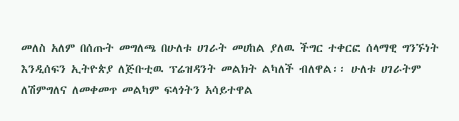መለስ አለም በሰጡት መግለጫ በሁለቱ ሀገራት መሀከል ያለዉ ችግር ተቀርፎ ሰላማዊ ግንኙነት እንዲሰፍን ኢትዮጵያ ለጅቡቲዉ ፕሬዝዳንት መልክት ልካለች ብለዋል፡፡ ሁለቱ ሀገራትም ለሽምግለና ለመቀመጥ መልካም ፍላጎትን አሳይተዋል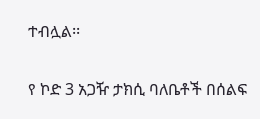ተብሏል፡፡

የ ኮድ 3 አጋዥ ታክሲ ባለቤቶች በሰልፍ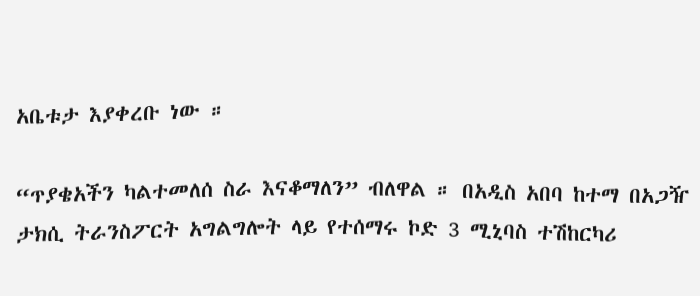አቤቱታ እያቀረቡ ነው ።

“ጥያቄአችን ካልተመለሰ ስራ እናቆማለን” ብለዋል ። በአዲስ አበባ ከተማ በአጋዥ ታክሲ ትራንስፖርት አግልግሎት ላይ የተሰማሩ ኮድ 3 ሚኒባስ ተሽከርካሪ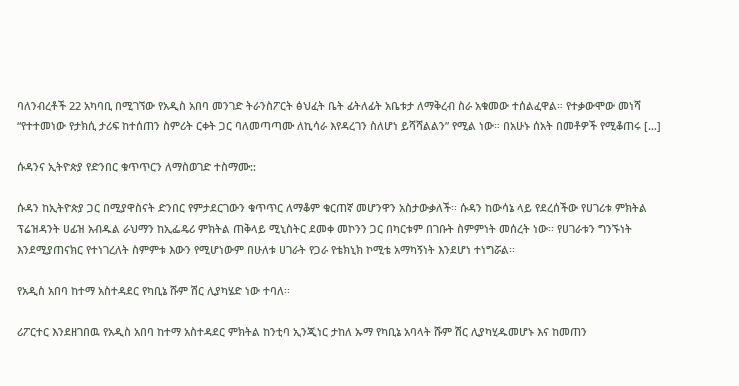ባለንብረቶች 22 አካባቢ በሚገኘው የአዲስ አበባ መንገድ ትራንስፖርት ፅህፈት ቤት ፊትለፊት አቤቱታ ለማቅረብ ስራ አቁመው ተሰልፈዋል። የተቃውሞው መነሻ “የተተመነው የታክሲ ታሪፍ ከተሰጠን ስምሪት ርቀት ጋር ባለመጣጣሙ ለኪሳራ እየዳረገን ስለሆነ ይሻሻልልን” የሚል ነው። በአሁኑ ሰአት በመቶዎች የሚቆጠሩ […]

ሱዳንና ኢትዮጵያ የድንበር ቁጥጥርን ለማስወገድ ተስማሙ::

ሱዳን ከኢትዮጵያ ጋር በሚያዋስናት ድንበር የምታደርገውን ቁጥጥር ለማቆም ቁርጠኛ መሆንዋን አስታውቃለች፡፡ ሱዳን ከውሳኔ ላይ የደረሰችው የሀገሪቱ ምክትል ፕሬዝዳንት ሀፊዝ አብዱል ራህማን ከኢፌዴሪ ምክትል ጠቅላይ ሚኒስትር ደመቀ መኮንን ጋር በካርቱም በገቡት ስምምነት መሰረት ነው፡፡ የሀገራቱን ግንኙነት እንደሚያጠናክር የተነገረለት ስምምቱ እውን የሚሆነውም በሁለቱ ሀገራት የጋራ የቴክኒክ ኮሚቴ አማካኝነት እንደሆነ ተነግሯል፡፡

የአዲስ አበባ ከተማ አስተዳደር የካቢኔ ሹም ሽር ሊያካሄድ ነው ተባለ፡፡

ሪፖርተር እንደዘገበዉ የአዲስ አበባ ከተማ አስተዳደር ምክትል ከንቲባ ኢንጂነር ታከለ ኡማ የካቢኔ አባላት ሹም ሽር ሊያካሂዱመሆኑ እና ከመጠን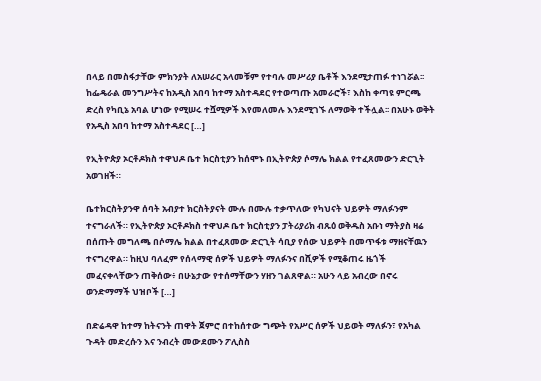በላይ በመስፋታቸው ምክንያት ለአሠራር አላመቹም የተባሉ መሥሪያ ቤቶች እንደሚታጠፉ ተነገሯል፡፡ ከፌዴራል መንግሥትና ከአዲስ አበባ ከተማ አስተዳደር የተወጣጡ አመራሮች፣ እስከ ቀጣዩ ምርጫ ድረስ የካቢኔ አባል ሆነው የሚሠሩ ተሿሚዎች እየመለመሉ እንደሚገኙ ለማወቅ ተችሏል፡፡ በአሁኑ ወቅት የአዲስ አበባ ከተማ አስተዳደር […]

የኢትዮጵያ ኦርቶዶክስ ተዋህዶ ቤተ ክርስቲያን ከሰሞኑ በኢትዮጵያ ሶማሌ ክልል የተፈጸመውን ድርጊት አወገዘች።

ቤተክርስትያንዋ ሰባት አብያተ ክርስትያናት ሙሉ በሙሉ ተቃጥለው የካህናት ህይዎት ማለፉንም ተናግራለች። የኢትዮጵያ ኦርቶዶክስ ተዋህዶ ቤተ ክርስቲያን ፓትሪያሪክ ብጹዕ ወቅዱስ አቡነ ማትያስ ዛሬ በሰጡት መግለጫ በሶማሌ ክልል በተፈጸመው ድርጊት ሳቢያ የሰው ህይዎት በመጥፋቱ ማዘናቸዉን ተናግረዋል። ከዚህ ባለፈም የሰላማዊ ሰዎች ህይዎት ማለፉንና በሺዎች የሚቆጠሩ ዜጎች መፈናቀላቸውን ጠቅሰው፥ በሁኔታው የተሰማቸውን ሃዘን ገልጸዋል። አሁን ላይ አብረው በኖሩ ወንድማማች ህዝቦች […]

በድሬዳዋ ከተማ ከትናንት ጠዋት ጀምሮ በተከሰተው ግጭት የአሥር ሰዎች ህይወት ማለፉን፣ የአካል ጉዳት መድረሱን እና ንብረት መውደሙን ፖሊስስ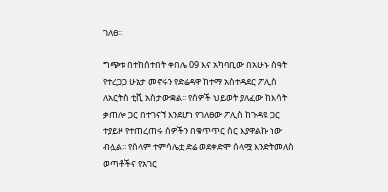ገለፀ፡፡

ግጭቱ በተከሰተበት ቀበሌ 09 እና አካባቢው በአሁኑ ሰዓት የተረጋጋ ሁኔታ መኖሩን የድሬዳዋ ከተማ አስተዳደር ፖሊስ ለአርትስ ቲቪ አስታውቋል፡፡ የሰዎች ህይወት ያለፈው ከእሳት ቃጠሎ ጋር በተገናኘ እንደሆነ የገለፀው ፖሊስ ከጉዳዩ ጋር ተያይዞ የተጠረጠሩ ሰዎችን በቁጥጥር ስር እያዋልኩ ነው ብሏል፡፡ የሰላም ተምሳሌቷ ድሬ ወደቀድሞ ሰላሟ እንድትመለስ ወጣቶችና የአገር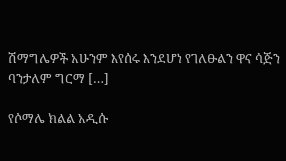ሽማግሌዎች አሁንም እየሰሩ እንደሆነ የገለፁልን ዋና ሳጅን ባንታለም ግርማ […]

የሶማሌ ክልል አዲሱ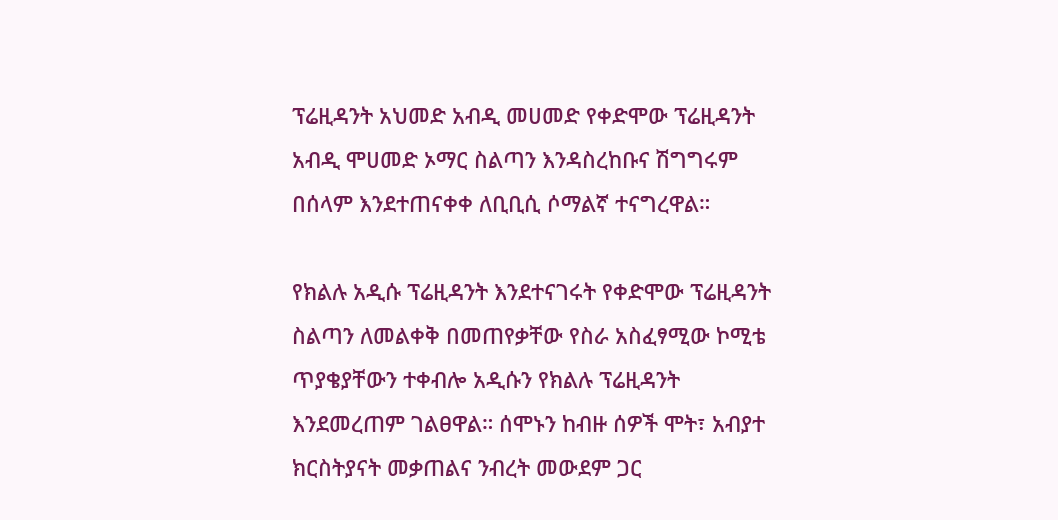ፕሬዚዳንት አህመድ አብዲ መሀመድ የቀድሞው ፕሬዚዳንት አብዲ ሞሀመድ ኦማር ስልጣን እንዳስረከቡና ሽግግሩም በሰላም እንደተጠናቀቀ ለቢቢሲ ሶማልኛ ተናግረዋል።

የክልሉ አዲሱ ፕሬዚዳንት እንደተናገሩት የቀድሞው ፕሬዚዳንት ስልጣን ለመልቀቅ በመጠየቃቸው የስራ አስፈፃሚው ኮሚቴ ጥያቄያቸውን ተቀብሎ አዲሱን የክልሉ ፕሬዚዳንት እንደመረጠም ገልፀዋል። ሰሞኑን ከብዙ ሰዎች ሞት፣ አብያተ ክርስትያናት መቃጠልና ንብረት መውደም ጋር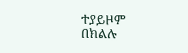ተያይዞም በክልሉ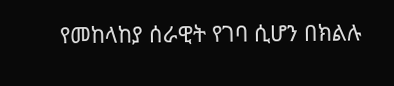የመከላከያ ሰራዊት የገባ ሲሆን በክልሉ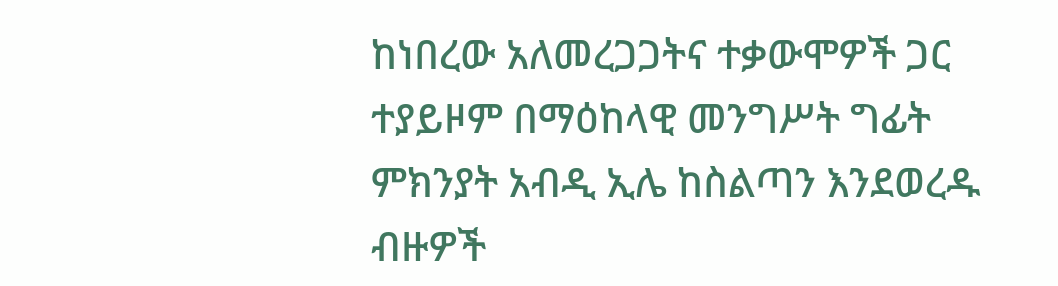ከነበረው አለመረጋጋትና ተቃውሞዎች ጋር ተያይዞም በማዕከላዊ መንግሥት ግፊት ምክንያት አብዲ ኢሌ ከስልጣን እንደወረዱ ብዙዎች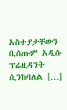አስተያታቸውን ቢሰጡም አዲሱ ፕሬዚዳንት ሲንከባለል […]